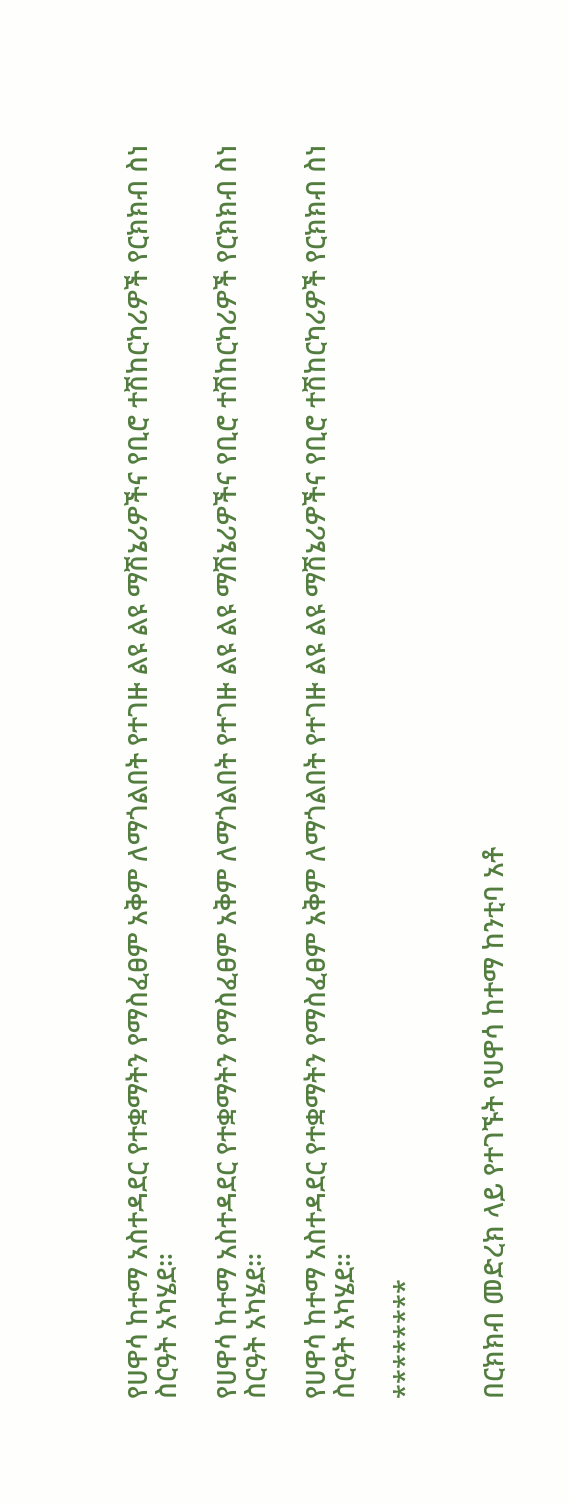የሀዋሳ ከተማ አስተዳደር የተቋማትን የማስፈፀም አቅም ለማጎልበት የተገዙ ልዩ ልዩ ማሽኔሪዎችና የቢሮ ተሽከርካሪዎች የርክክብ ስነ ስርዓት አካሄደ።

የሀዋሳ ከተማ አስተዳደር የተቋማትን የማስፈፀም አቅም ለማጎልበት የተገዙ ልዩ ልዩ ማሽኔሪዎችና የቢሮ ተሽከርካሪዎች የርክክብ ስነ ስርዓት አካሄደ።

የሀዋሳ ከተማ አስተዳደር የተቋማትን የማስፈፀም አቅም ለማጎልበት የተገዙ ልዩ ልዩ ማሽኔሪዎችና የቢሮ ተሽከርካሪዎች የርክክብ ስነ ስርዓት አካሄደ።

********


በርክክብ መድረክ ላይ የተገኙት የሀዋሳ ከተማ ከንቲባ አቶ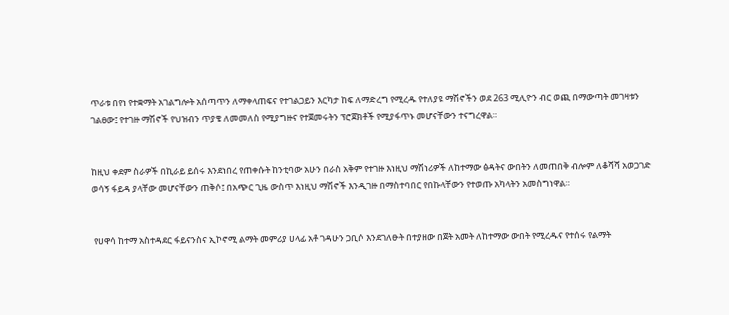ጥራቱ በየነ የተቋማት አገልግሎት አሰጣጥን ለማቀላጠፍና የተገልጋይን እርካታ ከፍ ለማድረግ የሚረዱ የተለያዩ ማሽኖችን ወደ 263 ሚሊዮን ብር ወጪ በማውጣት መገዛቱን ገልፀው፤ የተገዙ ማሽኖች የህዝብን ጥያቄ ለመመለስ የሚያግዙና የተጀመሩትን ፕሮጀክቶች የሚያፋጥኑ መሆናቸውን ተናግረዋል።


ከዚህ ቀደም ስራዎች በኪራይ ይሰሩ እንደነበረ የጠቀሱት ከንቲባው አሁን በራስ አቅም የተገዙ እነዚህ ማሽነሪዎች ለከተማው ፅዳትና ውበትን ለመጠበቅ ብሎም ለቆሻሻ አወጋገድ ወሳኝ ፋይዳ ያላቸው መሆናቸውን ጠቅሶ፤ በአጭር ጊዜ ውስጥ እነዚህ ማሽኖች እንዲገዙ በማስተባበር የበኩላቸውን የተወጡ አካላትን አመስግነዋል።


 የሀዋሳ ከተማ አስተዳደር ፋይናንስና ኢኮኖሚ ልማት መምሪያ ሀላፊ አቶ ገዳሁን ጋቢሶ እንደገለፁት በተያዘው በጀት አመት ለከተማው ውበት የሚረዱና የተሰሩ የልማት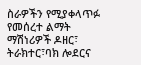ስራዎችን የሚያቀላጥፉ የመሰረተ ልማት ማሽነሪዎች ዶዘር፣ ትራክተር፣ባክ ሎደርና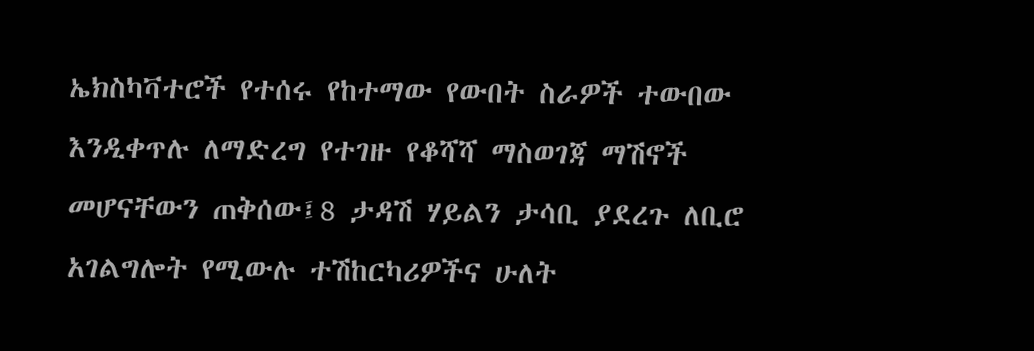ኤክስካቫተሮች የተሰሩ የከተማው የውበት ስራዎች ተውበው እንዲቀጥሉ ለማድረግ የተገዙ የቆሻሻ ማስወገጃ ማሽኖች መሆናቸውን ጠቅሰው፤8 ታዳሽ ሃይልን ታሳቢ ያደረጉ ለቢሮ አገልግሎት የሚውሉ ተሽከርካሪዎችና ሁለት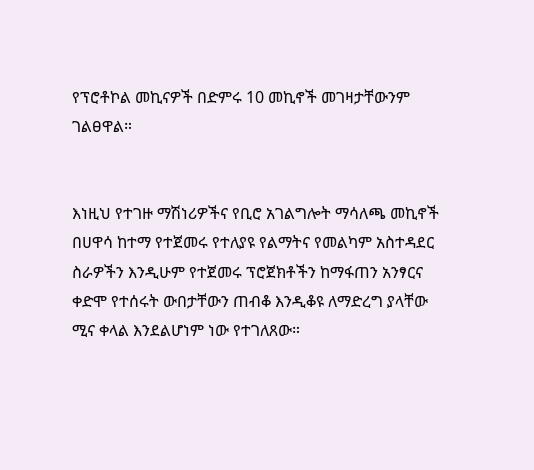የፕሮቶኮል መኪናዎች በድምሩ 10 መኪኖች መገዛታቸውንም ገልፀዋል።


እነዚህ የተገዙ ማሽነሪዎችና የቢሮ አገልግሎት ማሳለጫ መኪኖች በሀዋሳ ከተማ የተጀመሩ የተለያዩ የልማትና የመልካም አስተዳደር ስራዎችን እንዲሁም የተጀመሩ ፕሮጀክቶችን ከማፋጠን አንፃርና ቀድሞ የተሰሩት ውበታቸውን ጠብቆ እንዲቆዩ ለማድረግ ያላቸው ሚና ቀላል እንደልሆነም ነው የተገለጸው።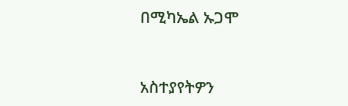በሚካኤል ኡጋሞ



አስተያየትዎን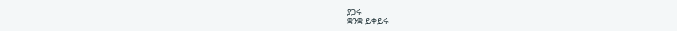ያጋሩ
ቋንቋ ይቀይሩ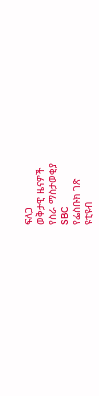ፍለጋ
ወቅታዊ ዜናዎች
የስራ ማስታወቂያ
SBC
የፌስቡክ ገጽ
ዩቲዩብ